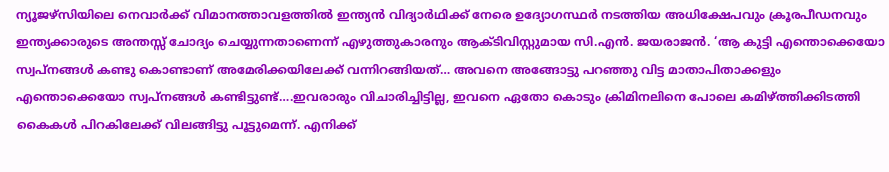ന്യൂജഴ്സിയിലെ നെവാർക്ക് ‌വിമാനത്താവളത്തില്‍ ഇന്ത്യൻ വിദ്യാർഥിക്ക് നേരെ ഉദ്യോഗസ്ഥർ നടത്തിയ അധിക്ഷേപവും ക്രൂരപീഡനവും ഇന്ത്യക്കാരുടെ അന്തസ്സ് ചോദ്യം ചെയ്യുന്നതാണെന്ന് എഴുത്തുകാരനും ആക്ടിവിസ്റ്റുമായ സി.എൻ. ജയരാജൻ. ‘ആ കുട്ടി എന്തൊക്കെയോ സ്വപ്നങ്ങള്‍ കണ്ടു കൊണ്ടാണ് അമേരിക്കയിലേക്ക് വന്നിറങ്ങിയത്… അവനെ അങ്ങോട്ടു പറഞ്ഞു വിട്ട മാതാപിതാക്കളും എന്തൊക്കെയോ സ്വപ്നങ്ങള്‍ കണ്ടിട്ടുണ്ട്….ഇവരാരും വിചാരിച്ചിട്ടില്ല, ഇവനെ ഏതോ കൊടും ക്രിമിനലിനെ പോലെ കമിഴ്ത്തിക്കിടത്തി കൈകള്‍ പിറകിലേക്ക് വിലങ്ങിട്ടു പൂട്ടുമെന്ന്. എനിക്ക്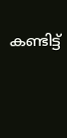കണ്ടിട്ട്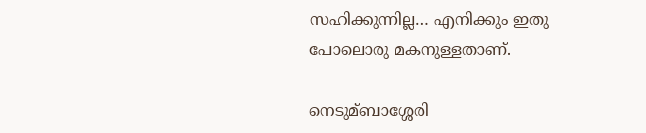സഹിക്കുന്നില്ല… എനിക്കും ഇതു പോലൊരു മകനുള്ളതാണ്.

നെടുമ്ബാശ്ശേരി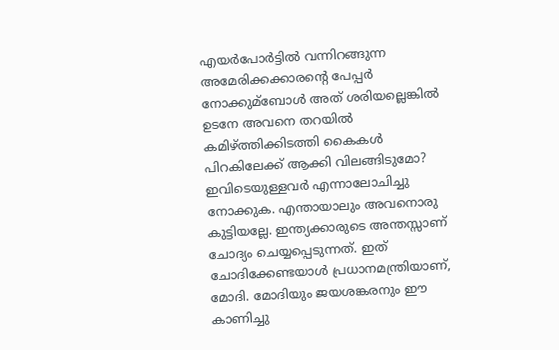എയർപോർട്ടില്‍ വന്നിറങ്ങുന്ന അമേരിക്കക്കാരന്റെ പേപ്പർ നോക്കുമ്ബോള്‍ അത് ശരിയല്ലെങ്കില്‍ ഉടനേ അവനെ തറയില്‍ കമിഴ്ത്തിക്കിടത്തി കൈകള്‍ പിറകിലേക്ക് ആക്കി വിലങ്ങിടുമോ? ഇവിടെയുള്ളവർ എന്നാലോചിച്ചു നോക്കുക. എന്തായാലും അവനൊരു കുട്ടിയല്ലേ. ഇന്ത്യക്കാരുടെ അന്തസ്സാണ് ചോദ്യം ചെയ്യപ്പെടുന്നത്. ഇത് ചോദിക്കേണ്ടയാള്‍ പ്രധാനമന്ത്രിയാണ്, മോദി. മോദിയും ജയശങ്കരനും ഈ കാണിച്ചു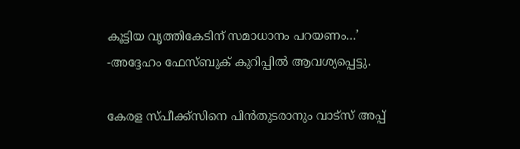കൂട്ടിയ വൃത്തികേടിന് സമാധാനം പറയണം…’ -അദ്ദേഹം ഫേസ്ബുക് കുറിപ്പില്‍ ആവശ്യപ്പെട്ടു.

കേരള സ്പീക്ക്സിനെ പിൻതുടരാനും വാട്സ് അപ്പ്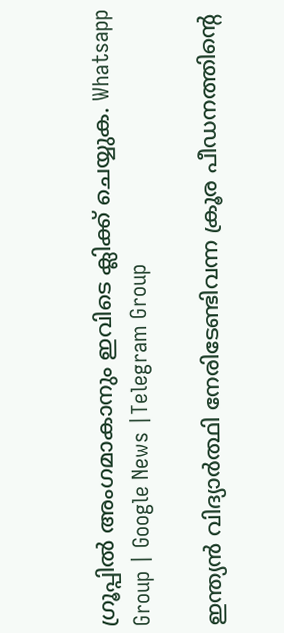ഗ്രൂപ്പിൽ അംഗമാകാനും ഇവിടെ ക്ലിക്ക് ചെയ്യുക. Whatsapp Group | Google News |Telegram Group

ഇന്ത്യൻ വിദ്യാർത്ഥി നേരിടേണ്ടിവന്ന ക്രൂര പീഡനത്തിന്റെ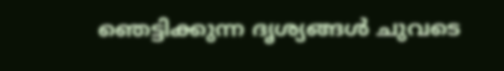ഞെട്ടിക്കുന്ന ദൃശ്യങ്ങൾ ചുവടെ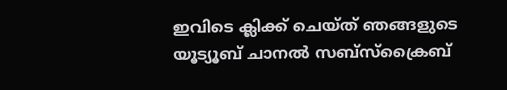ഇവിടെ ക്ലിക്ക് ചെയ്ത് ഞങ്ങളുടെ യൂട്യൂബ് ചാനൽ സബ്സ്ക്രൈബ്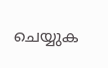ചെയ്യുക